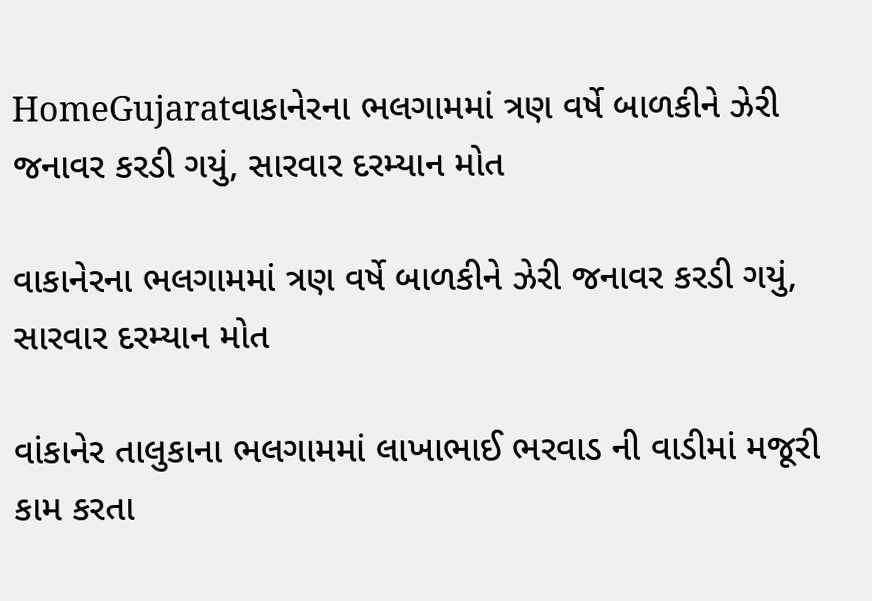HomeGujaratવાકાનેરના ભલગામમાં ત્રણ વર્ષે બાળકીને ઝેરી જનાવર કરડી ગયું, સારવાર દરમ્યાન મોત

વાકાનેરના ભલગામમાં ત્રણ વર્ષે બાળકીને ઝેરી જનાવર કરડી ગયું, સારવાર દરમ્યાન મોત

વાંકાનેર તાલુકાના ભલગામમાં લાખાભાઈ ભરવાડ ની વાડીમાં મજૂરી કામ કરતા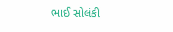ભાઈ સોલંકી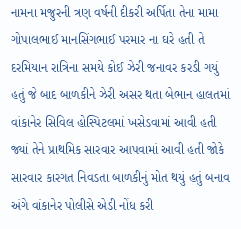નામના મજુરની ત્રણ વર્ષની દીકરી અર્પિતા તેના મામા ગોપાલભાઈ માનસિંગભાઈ પરમાર ના ઘરે હતી તે દરમિયાન રાત્રિના સમયે કોઈ ઝેરી જનાવર કરડી ગયું હતું જે બાદ બાળકીને ઝેરી અસર થતા બેભાન હાલતમાં વાંકાનેર સિવિલ હોસ્પિટલમાં ખસેડવામાં આવી હતી જ્યાં તેને પ્રાથમિક સારવાર આપવામાં આવી હતી જોકે સારવાર કારગત નિવડતા બાળકીનું મોત થયું હતું બનાવ અંગે વાંકાનેર પોલીસે એડી નોંધ કરી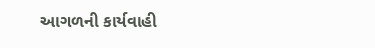આગળની કાર્યવાહી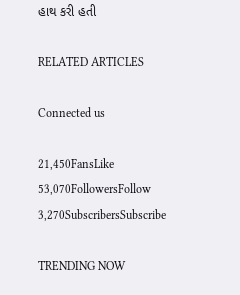હાથ કરી હતી

RELATED ARTICLES

Connected us

21,450FansLike
53,070FollowersFollow
3,270SubscribersSubscribe

TRENDING NOW